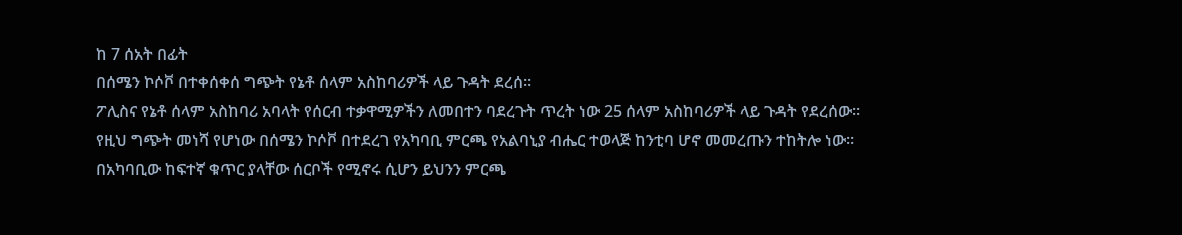ከ 7 ሰአት በፊት
በሰሜን ኮሶቮ በተቀሰቀሰ ግጭት የኔቶ ሰላም አስከባሪዎች ላይ ጉዳት ደረሰ።
ፖሊስና የኔቶ ሰላም አስከባሪ አባላት የሰርብ ተቃዋሚዎችን ለመበተን ባደረጉት ጥረት ነው 25 ሰላም አስከባሪዎች ላይ ጉዳት የደረሰው።
የዚህ ግጭት መነሻ የሆነው በሰሜን ኮሶቮ በተደረገ የአካባቢ ምርጫ የአልባኒያ ብሔር ተወላጅ ከንቲባ ሆኖ መመረጡን ተከትሎ ነው።
በአካባቢው ከፍተኛ ቁጥር ያላቸው ሰርቦች የሚኖሩ ሲሆን ይህንን ምርጫ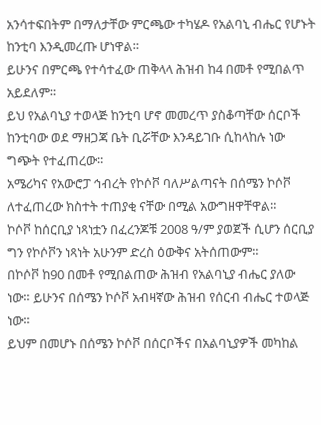አንሳተፍበትም በማለታቸው ምርጫው ተካሄዶ የአልባኒ ብሔር የሆኑት ከንቲባ እንዲመረጡ ሆነዋል።
ይሁንና በምርጫ የተሳተፈው ጠቅላላ ሕዝብ ከ4 በመቶ የሚበልጥ አይደለም።
ይህ የአልባኒያ ተወላጅ ከንቲባ ሆኖ መመረጥ ያስቆጣቸው ሰርቦች ከንቲባው ወደ ማዘጋጃ ቤት ቢሯቸው እንዳይገቡ ሲከላከሉ ነው ግጭት የተፈጠረው።
አሜሪካና የአውሮፓ ኅብረት የኮሶቮ ባለሥልጣናት በሰሜን ኮሶቮ ለተፈጠረው ክስተት ተጠያቂ ናቸው በሚል አውግዘዋቸዋል።
ኮሶቮ ከሰርቢያ ነጻነቷን በፈረንጆቹ 2008 ዓ/ም ያወጀች ሲሆን ሰርቢያ ግን የኮሶቮን ነጻነት አሁንም ድረስ ዕውቅና አትሰጠውም።
በኮሶቮ ከ90 በመቶ የሚበልጠው ሕዝብ የአልባኒያ ብሔር ያለው ነው። ይሁንና በሰሜን ኮሶቮ አብዛኛው ሕዝብ የሰርብ ብሔር ተወላጅ ነው።
ይህም በመሆኑ በሰሜን ኮሶቮ በሰርቦችና በአልባኒያዎች መካከል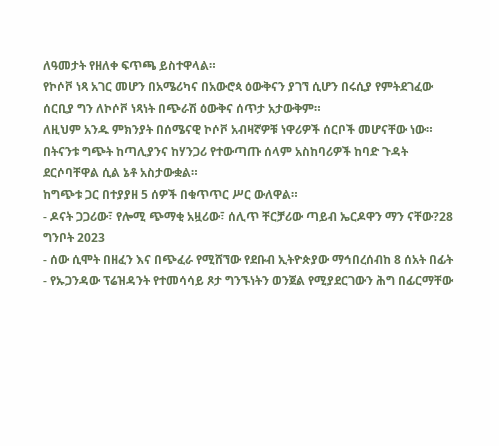ለዓመታት የዘለቀ ፍጥጫ ይስተዋላል።
የኮሶቮ ነጻ አገር መሆን በአሜሪካና በአውሮጳ ዕውቅናን ያገኘ ሲሆን በሩሲያ የምትደገፈው ሰርቢያ ግን ለኮሶቮ ነጻነት በጭራሽ ዕውቅና ሰጥታ አታውቅም።
ለዚህም አንዱ ምክንያት በሰሜናዊ ኮሶቮ አብዛኛዎቹ ነዋሪዎች ሰርቦች መሆናቸው ነው።
በትናንቱ ግጭት ከጣሊያንና ከሃንጋሪ የተውጣጡ ሰላም አስከባሪዎች ከባድ ጉዳት ደርሶባቸዋል ሲል ኔቶ አስታውቋል።
ከግጭቱ ጋር በተያያዘ 5 ሰዎች በቁጥጥር ሥር ውለዋል።
- ዶናት ጋጋሪው፣ የሎሚ ጭማቂ አዟሪው፣ ሰሊጥ ቸርቻሪው ጣይብ ኤርዶዋን ማን ናቸው?28 ግንቦት 2023
- ሰው ሲሞት በዘፈን እና በጭፈራ የሚሸኘው የደቡብ ኢትዮጵያው ማኅበረሰብከ 8 ሰአት በፊት
- የኡጋንዳው ፕሬዝዳንት የተመሳሳይ ጾታ ግንኙነትን ወንጀል የሚያደርገውን ሕግ በፊርማቸው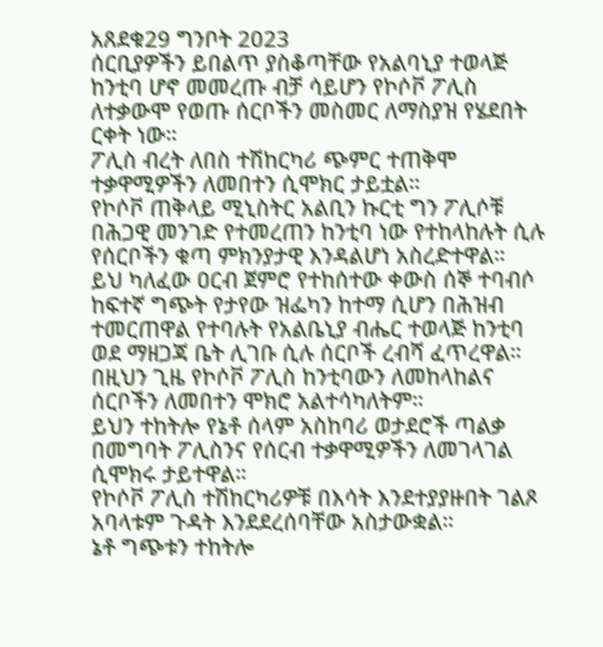አጸደቁ29 ግንቦት 2023
ሰርቢያዎችን ይበልጥ ያስቆጣቸው የአልባኒያ ተወላጅ ከንቲባ ሆኖ መመረጡ ብቻ ሳይሆን የኮሶቮ ፖሊስ ለተቃውሞ የወጡ ሰርቦችን መስመር ለማስያዝ የሄደበት ርቀት ነው።
ፖሊስ ብረት ለበስ ተሽከርካሪ ጭምር ተጠቅሞ ተቃዋሚዎችን ለመበተን ሲሞክር ታይቷል።
የኮሶቮ ጠቅላይ ሚኒስትር አልቢን ኩርቲ ግን ፖሊሶቹ በሕጋዊ መንገድ የተመረጠን ከንቲባ ነው የተከላከሉት ሲሉ የሰርቦችን ቁጣ ምክንያታዊ እንዳልሆነ አስረድተዋል።
ይህ ካለፈው ዐርብ ጀምሮ የተከሰተው ቀውስ ሰኞ ተባብሶ ከፍተኛ ግጭት የታየው ዝፌካን ከተማ ሲሆን በሕዝብ ተመርጠዋል የተባሉት የአልቤኒያ ብሔር ተወላጅ ከንቲባ ወደ ማዘጋጃ ቤት ሊገቡ ሲሉ ሰርቦች ረብሻ ፈጥረዋል።
በዚህን ጊዜ የኮሶቮ ፖሊስ ከንቲባውን ለመከላከልና ሰርቦችን ለመበተን ሞክሮ አልተሳካለትም።
ይህን ተከትሎ የኔቶ ሰላም አስከባሪ ወታደሮች ጣልቃ በመግባት ፖሊስንና የሰርብ ተቃዋሚዎችን ለመገላገል ሲሞክሩ ታይተዋል።
የኮሶቮ ፖሊስ ተሽከርካሪዎቹ በእሳት እንደተያያዙበት ገልጾ አባላቱም ጉዳት እንደደረሰባቸው አስታውቋል።
ኔቶ ግጭቱን ተከትሎ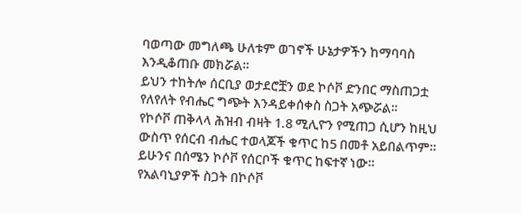ባወጣው መግለጫ ሁለቱም ወገኖች ሁኔታዎችን ከማባባስ እንዲቆጠቡ መክሯል።
ይህን ተከትሎ ሰርቢያ ወታደሮቿን ወደ ኮሶቮ ድንበር ማስጠጋቷ የለየለት የብሔር ግጭት እንዳይቀሰቀስ ስጋት አጭሯል።
የኮሶቮ ጠቅላላ ሕዝብ ብዛት 1.8 ሚሊዮን የሚጠጋ ሲሆን ከዚህ ውስጥ የሰርብ ብሔር ተወላጆች ቁጥር ከ5 በመቶ አይበልጥም።
ይሁንና በሰሜን ኮሶቮ የሰርቦች ቁጥር ከፍተኛ ነው።
የአልባኒያዎች ስጋት በኮሶቮ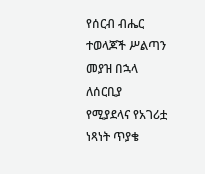የሰርብ ብሔር ተወላጆች ሥልጣን መያዝ በኋላ ለሰርቢያ የሚያደላና የአገሪቷ ነጻነት ጥያቄ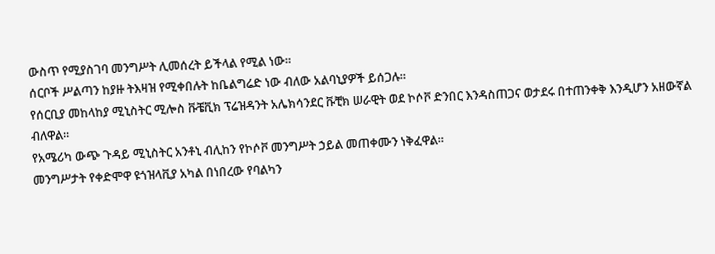ውስጥ የሚያስገባ መንግሥት ሊመሰረት ይችላል የሚል ነው።
ሰርቦች ሥልጣን ከያዙ ትእዛዝ የሚቀበሉት ከቤልግሬድ ነው ብለው አልባኒያዎች ይሰጋሉ።
የሰርቢያ መከላከያ ሚኒስትር ሚሎስ ቩቼቪክ ፕሬዝዳንት አሌክሳንደር ቩቺክ ሠራዊት ወደ ኮሶቮ ድንበር እንዳስጠጋና ወታደሩ በተጠንቀቅ እንዲሆን አዘውኛል ብለዋል።
የአሜሪካ ውጭ ጉዳይ ሚኒስትር አንቶኒ ብሊከን የኮሶቮ መንግሥት ኃይል መጠቀሙን ነቅፈዋል።
መንግሥታት የቀድሞዋ ዩጎዝላቪያ አካል በነበረው የባልካን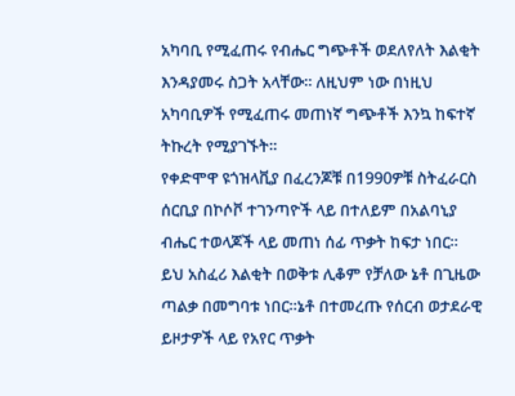አካባቢ የሚፈጠሩ የብሔር ግጭቶች ወደለየለት እልቂት እንዳያመሩ ስጋት አላቸው። ለዚህም ነው በነዚህ አካባቢዎች የሚፈጠሩ መጠነኛ ግጭቶች እንኳ ከፍተኛ ትኩረት የሚያገኙት።
የቀድሞዋ ዩጎዝላቪያ በፈረንጆቹ በ1990ዎቹ ስትፈራርስ ሰርቢያ በኮሶቮ ተገንጣዮች ላይ በተለይም በአልባኒያ ብሔር ተወላጆች ላይ መጠነ ሰፊ ጥቃት ከፍታ ነበር።
ይህ አስፈሪ እልቂት በወቅቱ ሊቆም የቻለው ኔቶ በጊዜው ጣልቃ በመግባቱ ነበር።ኔቶ በተመረጡ የሰርብ ወታደራዊ ይዞታዎች ላይ የአየር ጥቃት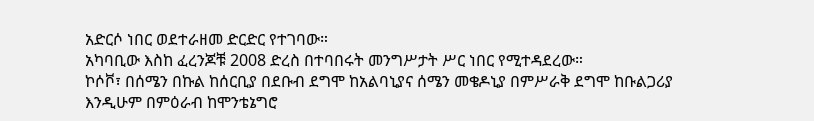አድርሶ ነበር ወደተራዘመ ድርድር የተገባው።
አካባቢው እስከ ፈረንጆቹ 2008 ድረስ በተባበሩት መንግሥታት ሥር ነበር የሚተዳደረው።
ኮሶቮ፣ በሰሜን በኩል ከሰርቢያ በደቡብ ደግሞ ከአልባኒያና ሰሜን መቄዶኒያ በምሥራቅ ደግሞ ከቡልጋሪያ እንዲሁም በምዕራብ ከሞንቴኔግሮ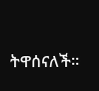ትዋሰናለች።